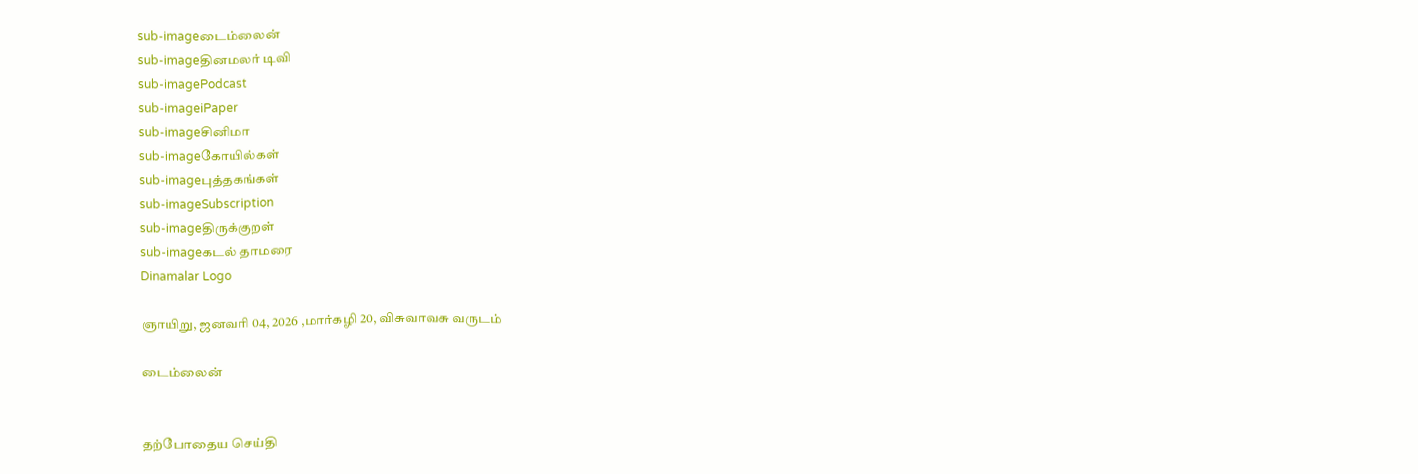sub-imageடைம்லைன்
sub-imageதினமலர் டிவி
sub-imagePodcast
sub-imageiPaper
sub-imageசினிமா
sub-imageகோயில்கள்
sub-imageபுத்தகங்கள்
sub-imageSubscription
sub-imageதிருக்குறள்
sub-imageகடல் தாமரை
Dinamalar Logo

ஞாயிறு, ஜனவரி 04, 2026 ,மார்கழி 20, விசுவாவசு வருடம்

டைம்லைன்


தற்போதைய செய்தி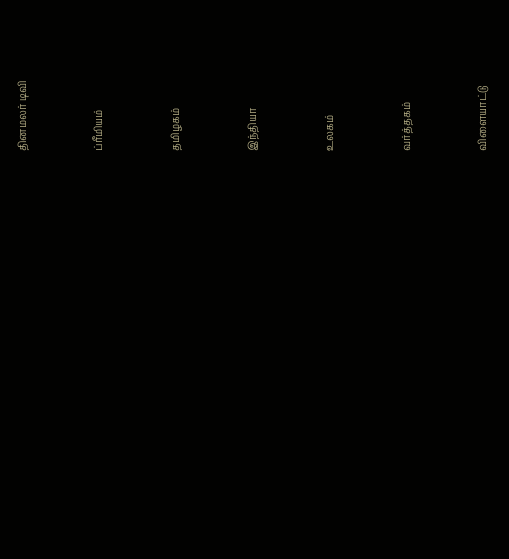தினமலர் டிவி


ப்ரீமியம்


தமிழகம்


இந்தியா


உலகம்


வர்த்தகம்


விளையாட்டு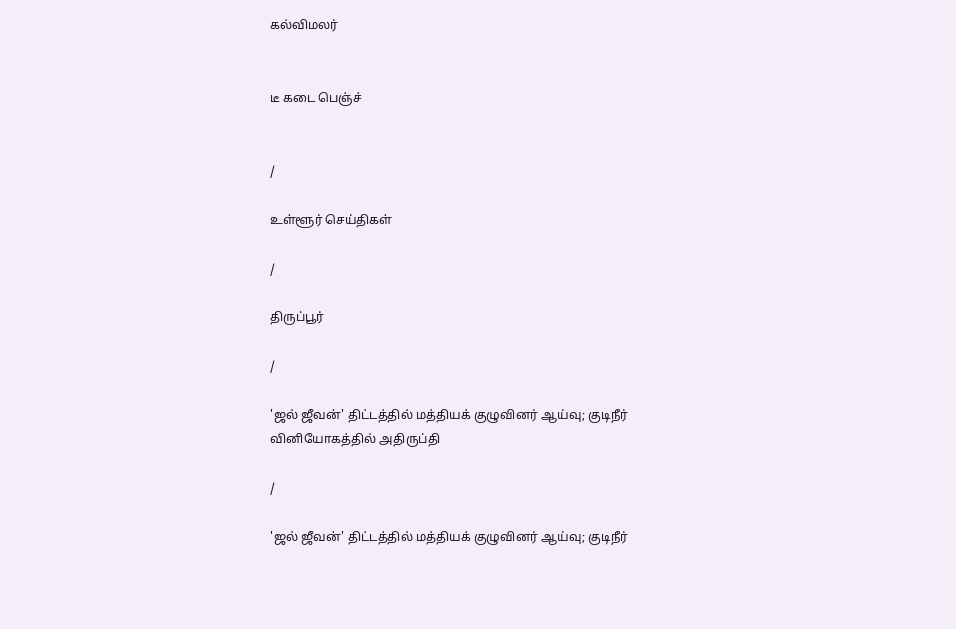கல்விமலர்


டீ கடை பெஞ்ச்


/

உள்ளூர் செய்திகள்

/

திருப்பூர்

/

'ஜல் ஜீவன்' திட்டத்தில் மத்தியக் குழுவினர் ஆய்வு; குடிநீர் வினியோகத்தில் அதிருப்தி

/

'ஜல் ஜீவன்' திட்டத்தில் மத்தியக் குழுவினர் ஆய்வு; குடிநீர்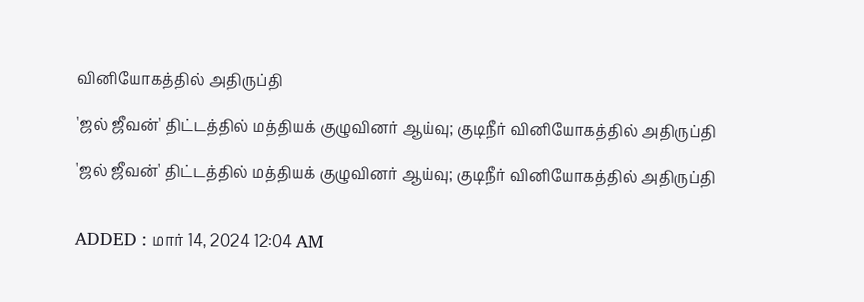வினியோகத்தில் அதிருப்தி

'ஜல் ஜீவன்' திட்டத்தில் மத்தியக் குழுவினர் ஆய்வு; குடிநீர் வினியோகத்தில் அதிருப்தி

'ஜல் ஜீவன்' திட்டத்தில் மத்தியக் குழுவினர் ஆய்வு; குடிநீர் வினியோகத்தில் அதிருப்தி


ADDED : மார் 14, 2024 12:04 AM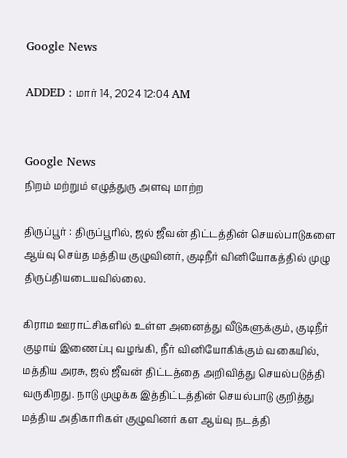Google News

ADDED : மார் 14, 2024 12:04 AM


Google News
நிறம் மற்றும் எழுத்துரு அளவு மாற்ற

திருப்பூர் : திருப்பூரில், ஜல் ஜீவன் திட்டத்தின் செயல்பாடுகளை ஆய்வு செய்த மத்திய குழுவினர், குடிநீர் வினியோகத்தில் முழு திருப்தியடையவில்லை.

கிராம ஊராட்சிகளில் உள்ள அனைத்து வீடுகளுக்கும், குடிநீர் குழாய் இணைப்பு வழங்கி, நீர் வினியோகிக்கும் வகையில், மத்திய அரசு, ஜல் ஜீவன் திட்டத்தை அறிவித்து செயல்படுத்தி வருகிறது. நாடு முழுக்க இத்திட்டத்தின் செயல்பாடு குறித்து மத்திய அதிகாரிகள் குழுவினர் கள ஆய்வு நடத்தி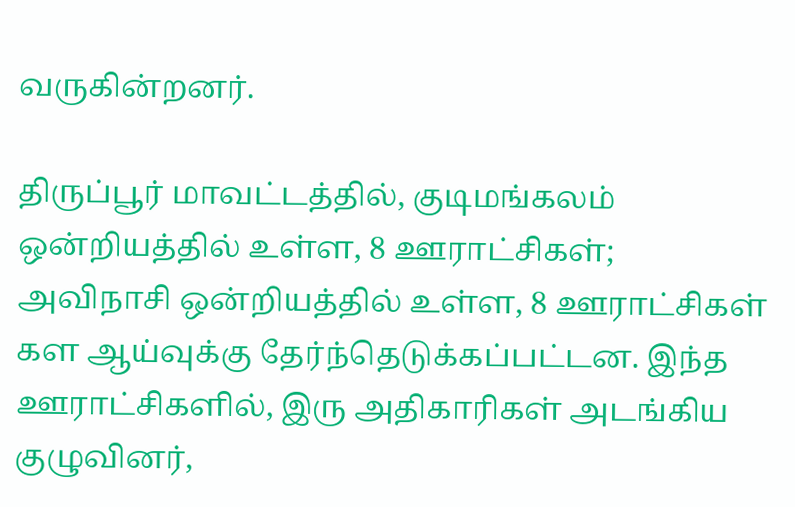வருகின்றனர்.

திருப்பூர் மாவட்டத்தில், குடிமங்கலம் ஒன்றியத்தில் உள்ள, 8 ஊராட்சிகள்; அவிநாசி ஒன்றியத்தில் உள்ள, 8 ஊராட்சிகள் கள ஆய்வுக்கு தேர்ந்தெடுக்கப்பட்டன. இந்த ஊராட்சிகளில், இரு அதிகாரிகள் அடங்கிய குழுவினர்,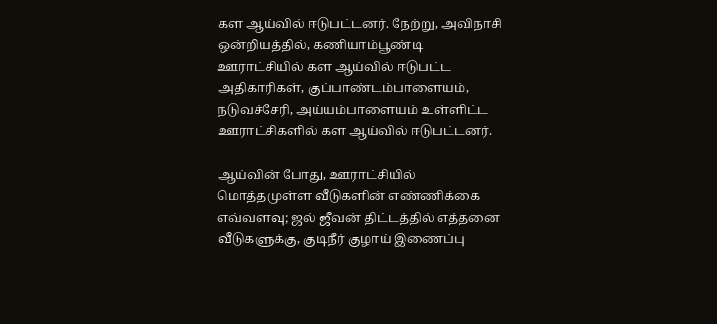கள ஆய்வில் ஈடுபட்டனர். நேற்று, அவிநாசி ஒன்றியத்தில், கணியாம்பூண்டி ஊராட்சியில் கள ஆய்வில் ஈடுபட்ட அதிகாரிகள், குப்பாண்டம்பாளையம், நடுவச்சேரி, அய்யம்பாளையம் உள்ளிட்ட ஊராட்சிகளில் கள ஆய்வில் ஈடுபட்டனர்.

ஆய்வின் போது, ஊராட்சியில் மொத்தமுள்ள வீடுகளின் எண்ணிக்கை எவ்வளவு; ஜல் ஜீவன் திட்டத்தில் எத்தனை வீடுகளுக்கு, குடிநீர் குழாய் இணைப்பு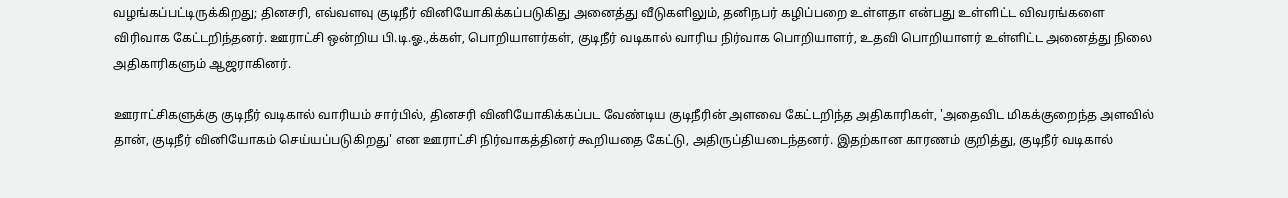வழங்கப்பட்டிருக்கிறது; தினசரி, எவ்வளவு குடிநீர் வினியோகிக்கப்படுகிது அனைத்து வீடுகளிலும், தனிநபர் கழிப்பறை உள்ளதா என்பது உள்ளிட்ட விவரங்களை விரிவாக கேட்டறிந்தனர். ஊராட்சி ஒன்றிய பி.டி.ஓ.,க்கள், பொறியாளர்கள், குடிநீர் வடிகால் வாரிய நிர்வாக பொறியாளர், உதவி பொறியாளர் உள்ளிட்ட அனைத்து நிலை அதிகாரிகளும் ஆஜராகினர்.

ஊராட்சிகளுக்கு குடிநீர் வடிகால் வாரியம் சார்பில், தினசரி வினியோகிக்கப்பட வேண்டிய குடிநீரின் அளவை கேட்டறிந்த அதிகாரிகள், 'அதைவிட மிகக்குறைந்த அளவில் தான், குடிநீர் வினியோகம் செய்யப்படுகிறது' என ஊராட்சி நிர்வாகத்தினர் கூறியதை கேட்டு, அதிருப்தியடைந்தனர். இதற்கான காரணம் குறித்து, குடிநீர் வடிகால்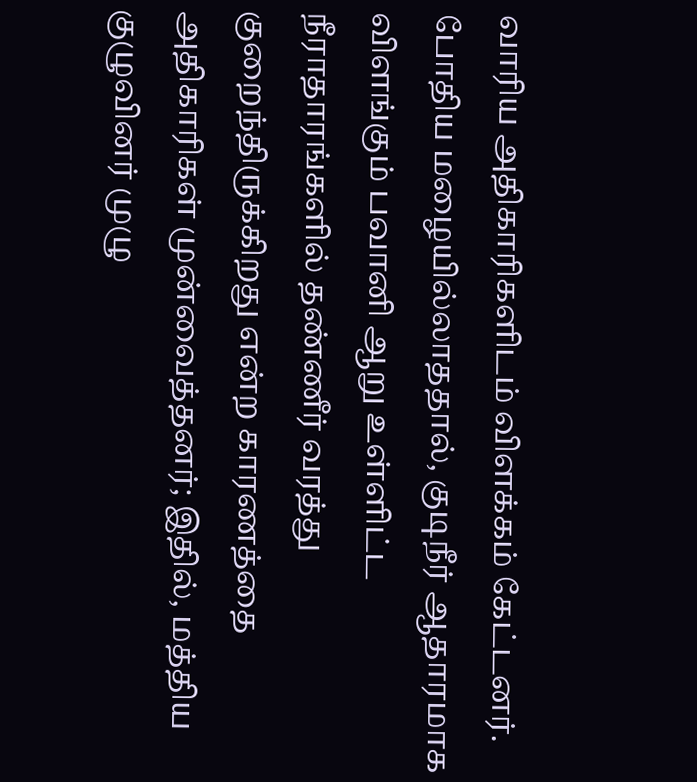வாரிய அதிகாரிகளிடம் விளக்கம் கேட்டனர். போதிய மழையில்லாததால், குடிநீர் ஆதாரமாக விளங்கும் பவானி ஆறு உள்ளிட்ட நீராதாரங்களில் தண்ணீர் வரத்து குறைந்திருக்கிறது என்ற காரணத்தை அதிகாரிகள் முன்வைத்தனர்; இதில், மத்திய குழுவினர் முழு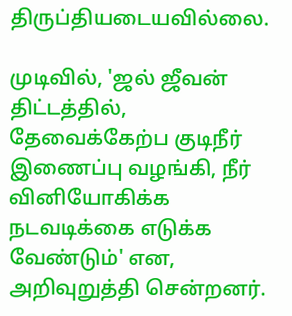திருப்தியடையவில்லை.

முடிவில், 'ஜல் ஜீவன் திட்டத்தில், தேவைக்கேற்ப குடிநீர் இணைப்பு வழங்கி, நீர் வினியோகிக்க நடவடிக்கை எடுக்க வேண்டும்' என, அறிவுறுத்தி சென்றனர்.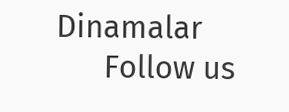Dinamalar
      Follow us